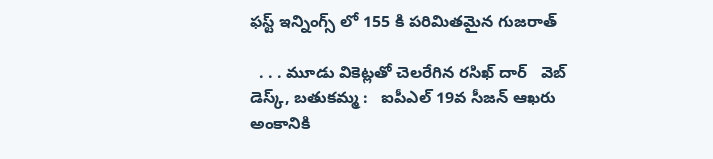ఫస్ట్ ఇన్నింగ్స్ లో 155 కి పరిమితమైన గుజరాత్

  . . . మూడు వికెట్లతో చెలరేగిన రసిఖ్ దార్   వెబ్ డెస్క్, బతుకమ్మ :   ఐపీఎల్ 19వ సీజన్ ఆఖరు అంకానికి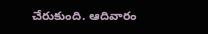చేరుకుంది. ఆదివారం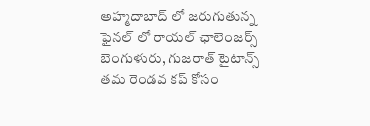అహ్మదాబాద్ లో జరుగుతున్న ఫైనల్ లో రాయల్ ఛాలెంజర్స్ బెంగుళురు, గుజరాత్ టైటాన్స్ తమ రెండవ కప్ కోసం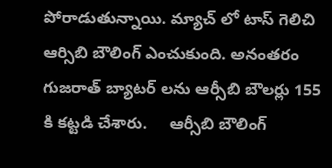పోరాడుతున్నాయి. మ్యాచ్ లో టాస్ గెలిచి ఆర్సిబి బౌలింగ్ ఎంచుకుంది. అనంతరం గుజరాత్ బ్యాటర్ లను ఆర్సీబి బౌలర్లు 155 కి కట్టడి చేశారు.     ఆర్సీబి బౌలింగ్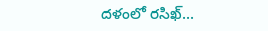దళంలో రసిఖ్...